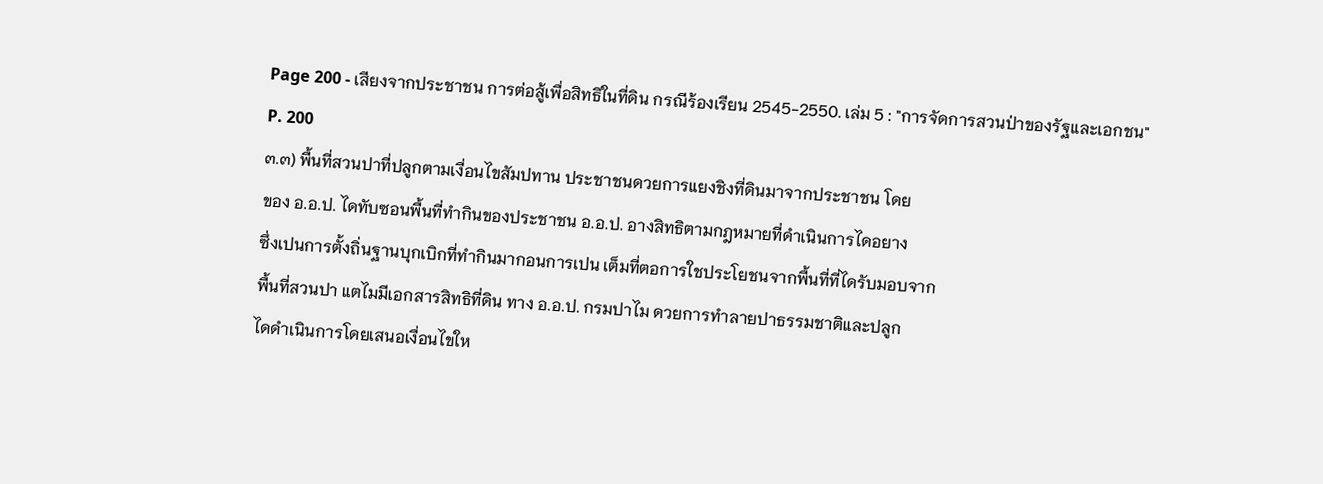Page 200 - เสียงจากประชาชน การต่อสู้เพื่อสิทธิในที่ดิน กรณีร้องเรียน 2545-2550. เล่ม 5 : "การจัดการสวนป่าของรัฐและเอกชน"
P. 200
๓.๓) พื้นที่สวนปาที่ปลูกตามเงื่อนไขสัมปทาน ประชาชนดวยการแยงชิงที่ดินมาจากประชาชน โดย
ของ อ.อ.ป. ไดทับซอนพื้นที่ทำกินของประชาชน อ.อ.ป. อางสิทธิตามกฎหมายที่ดำเนินการไดอยาง
ซึ่งเปนการตั้งถิ่นฐานบุกเบิกที่ทำกินมากอนการเปน เต็มที่ตอการใชประโยชนจากพื้นที่ที่ไดรับมอบจาก
พื้นที่สวนปา แตไมมีเอกสารสิทธิที่ดิน ทาง อ.อ.ป. กรมปาไม ดวยการทำลายปาธรรมชาติและปลูก
ไดดำเนินการโดยเสนอเงื่อนไขให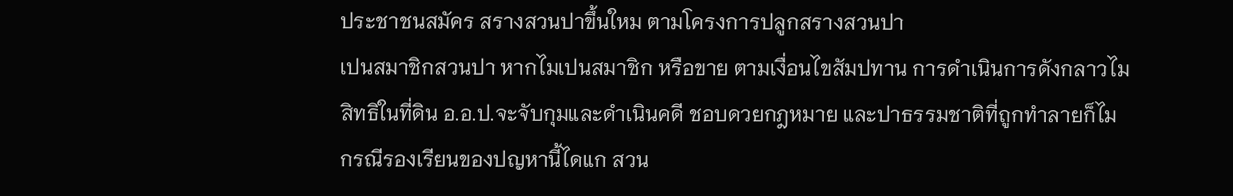ประชาชนสมัคร สรางสวนปาขึ้นใหม ตามโครงการปลูกสรางสวนปา
เปนสมาชิกสวนปา หากไมเปนสมาชิก หรือขาย ตามเงื่อนไขสัมปทาน การดำเนินการดังกลาวไม
สิทธิในที่ดิน อ.อ.ป.จะจับกุมและดำเนินคดี ชอบดวยกฎหมาย และปาธรรมชาติที่ถูกทำลายก็ไม
กรณีรองเรียนของปญหานี้ไดแก สวน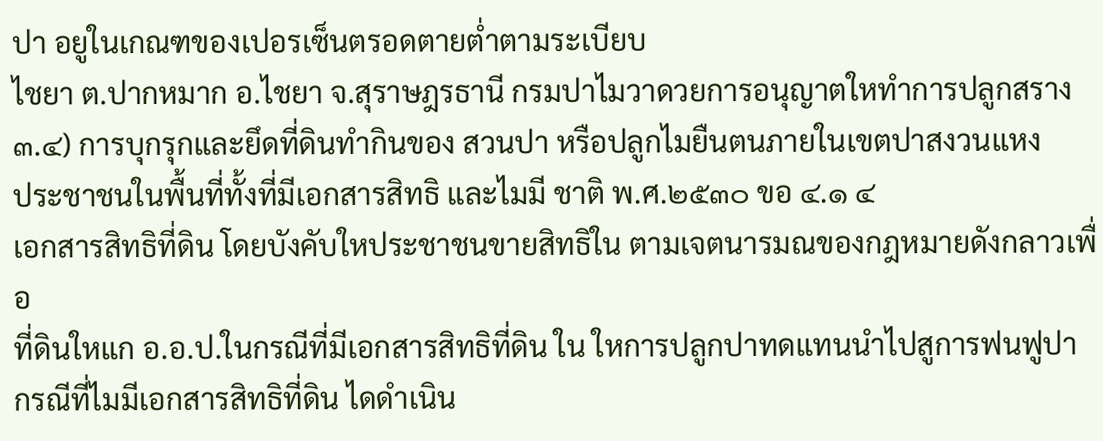ปา อยูในเกณฑของเปอรเซ็นตรอดตายต่ำตามระเบียบ
ไชยา ต.ปากหมาก อ.ไชยา จ.สุราษฎรธานี กรมปาไมวาดวยการอนุญาตใหทำการปลูกสราง
๓.๔) การบุกรุกและยึดที่ดินทำกินของ สวนปา หรือปลูกไมยืนตนภายในเขตปาสงวนแหง
ประชาชนในพื้นที่ทั้งที่มีเอกสารสิทธิ และไมมี ชาติ พ.ศ.๒๕๓๐ ขอ ๔.๑ ๔
เอกสารสิทธิที่ดิน โดยบังคับใหประชาชนขายสิทธิใน ตามเจตนารมณของกฎหมายดังกลาวเพื่อ
ที่ดินใหแก อ.อ.ป.ในกรณีที่มีเอกสารสิทธิที่ดิน ใน ใหการปลูกปาทดแทนนำไปสูการฟนฟูปา
กรณีที่ไมมีเอกสารสิทธิที่ดิน ไดดำเนิน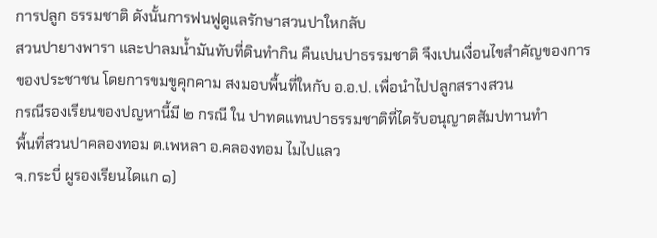การปลูก ธรรมชาติ ดังนั้นการฟนฟูดูแลรักษาสวนปาใหกลับ
สวนปายางพารา และปาลมน้ำมันทับที่ดินทำกิน คืนเปนปาธรรมชาติ จึงเปนเงื่อนไขสำคัญของการ
ของประชาชน โดยการขมขูคุกคาม สงมอบพื้นที่ใหกับ อ.อ.ป. เพื่อนำไปปลูกสรางสวน
กรณีรองเรียนของปญหานี้มี ๒ กรณี ใน ปาทดแทนปาธรรมชาติที่ไดรับอนุญาตสัมปทานทำ
พื้นที่สวนปาคลองทอม ต.เพหลา อ.คลองทอม ไมไปแลว
จ.กระบี่ ผูรองเรียนไดแก ๑)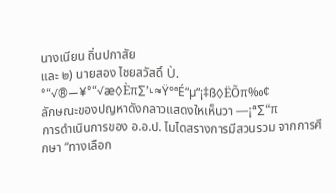นางเนียน ถิ่นปกาสัย
และ ๒) นายสอง ไชยสวัสดิ์ Ù. °“√®—¥°“√æ◊Èπ∑’˪≈Ÿ°ªÉ“µ“¡‡ß◊ËÕπ‰¢
ลักษณะของปญหาดังกลาวแสดงใหเห็นวา —¡ª∑“π
การดำเนินการของ อ.อ.ป. ไมไดสรางการมีสวนรวม จากการศึกษา “ทางเลือก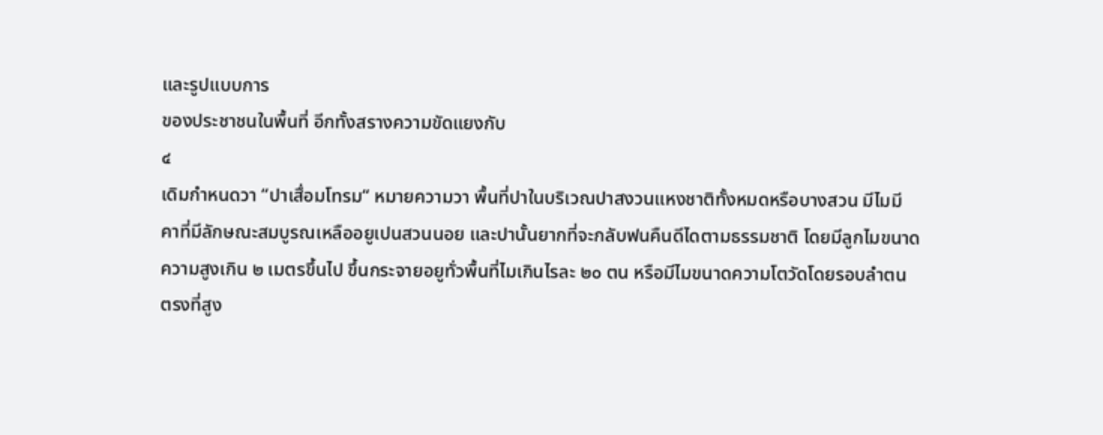และรูปแบบการ
ของประชาชนในพื้นที่ อีกทั้งสรางความขัดแยงกับ
๔
เดิมกำหนดวา “ปาเสื่อมโทรม“ หมายความวา พื้นที่ปาในบริเวณปาสงวนแหงชาติทั้งหมดหรือบางสวน มีไมมี
คาที่มีลักษณะสมบูรณเหลืออยูเปนสวนนอย และปานั้นยากที่จะกลับฟนคืนดีไดตามธรรมชาติ โดยมีลูกไมขนาด
ความสูงเกิน ๒ เมตรขึ้นไป ขึ้นกระจายอยูทั่วพื้นที่ไมเกินไรละ ๒๐ ตน หรือมีไมขนาดความโตวัดโดยรอบลำตน
ตรงที่สูง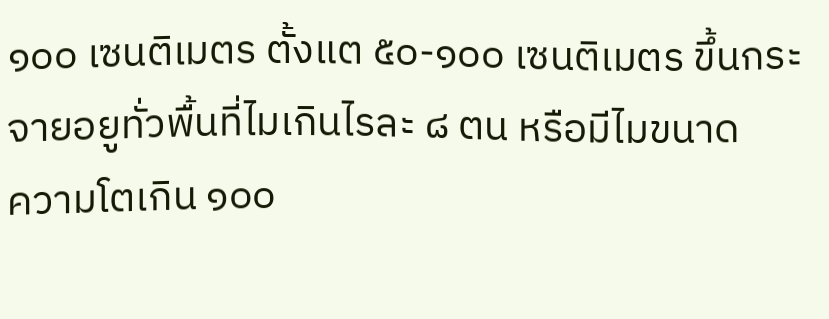๑๐๐ เซนติเมตร ตั้งแต ๕๐-๑๐๐ เซนติเมตร ขึ้นกระจายอยูทั่วพื้นที่ไมเกินไรละ ๘ ตน หรือมีไมขนาด
ความโตเกิน ๑๐๐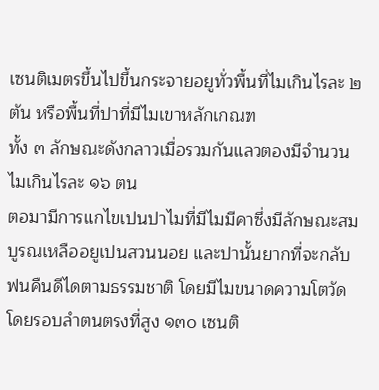เซนติเมตรขึ้นไปขึ้นกระจายอยูทั่วพื้นที่ไมเกินไรละ ๒ ตัน หรือพื้นที่ปาที่มีไมเขาหลักเกณฑ
ทั้ง ๓ ลักษณะดังกลาวเมื่อรวมกันแลวตองมีจำนวนไมเกินไรละ ๑๖ ตน
ตอมามีการแกไขเปนปาไมที่มีไมมีคาซึ่งมีลักษณะสมบูรณเหลืออยูเปนสวนนอย และปานั้นยากที่จะกลับ
ฟนคืนดีไดตามธรรมชาติ โดยมีไมขนาดความโตวัดโดยรอบลำตนตรงที่สูง ๑๓๐ เซนติ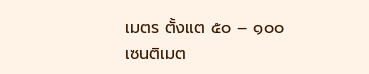เมตร ตั้งแต ๕๐ – ๑๐๐
เซนติเมต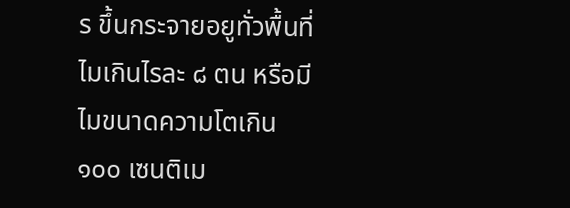ร ขึ้นกระจายอยูทั่วพื้นที่ไมเกินไรละ ๘ ตน หรือมีไมขนาดความโตเกิน ๑๐๐ เซนติเม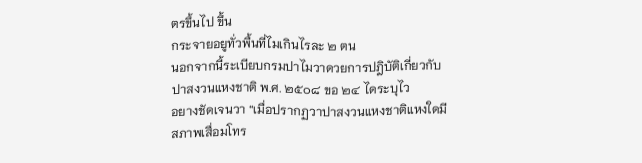ตรขึ้นไป ขึ้น
กระจายอยูทั่วพื้นที่ไมเกินไรละ ๒ ตน
นอกจากนี้ระเบียบกรมปาไมวาดวยการปฎิบัติเกี่ยวกับปาสงวนแหงชาติ พ.ศ. ๒๕๐๘ ขอ ๒๔ ไดระบุไว
อยางชัดเจนวา “เมื่อปรากฏวาปาสงวนแหงชาติแหงใดมีสภาพเสื่อมโทร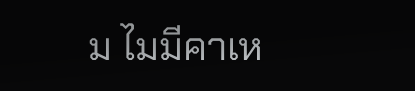ม ไมมีคาเห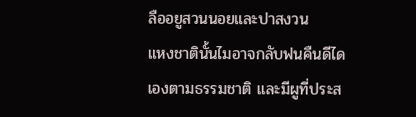ลืออยูสวนนอยและปาสงวน
แหงชาตินั้นไมอาจกลับฟนคืนดีไดเองตามธรรมชาติ และมีผูที่ประส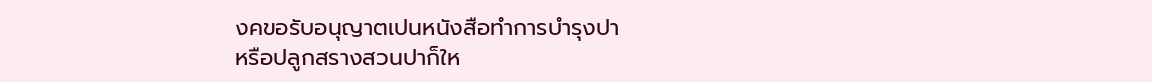งคขอรับอนุญาตเปนหนังสือทำการบำรุงปา
หรือปลูกสรางสวนปาก็ให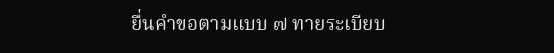ยื่นคำขอตามแบบ ๗ ทายระเบียบ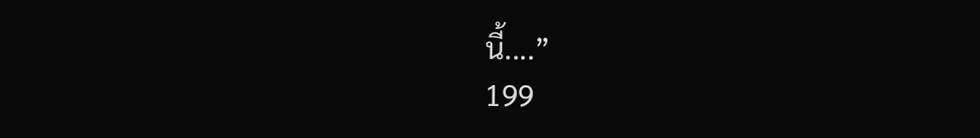นี้....”
199